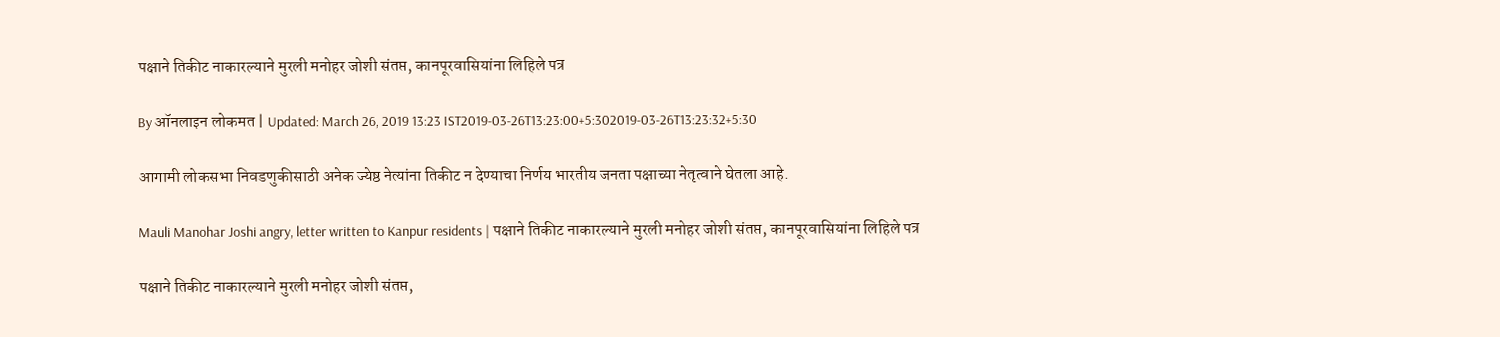पक्षाने तिकीट नाकारल्याने मुरली मनोहर जोशी संतप्त, कानपूरवासियांना लिहिले पत्र

By ऑनलाइन लोकमत | Updated: March 26, 2019 13:23 IST2019-03-26T13:23:00+5:302019-03-26T13:23:32+5:30

आगामी लोकसभा निवडणुकीसाठी अनेक ज्येष्ठ नेत्यांना तिकीट न देण्याचा निर्णय भारतीय जनता पक्षाच्या नेतृत्वाने घेतला आहे.

Mauli Manohar Joshi angry, letter written to Kanpur residents | पक्षाने तिकीट नाकारल्याने मुरली मनोहर जोशी संतप्त, कानपूरवासियांना लिहिले पत्र

पक्षाने तिकीट नाकारल्याने मुरली मनोहर जोशी संतप्त,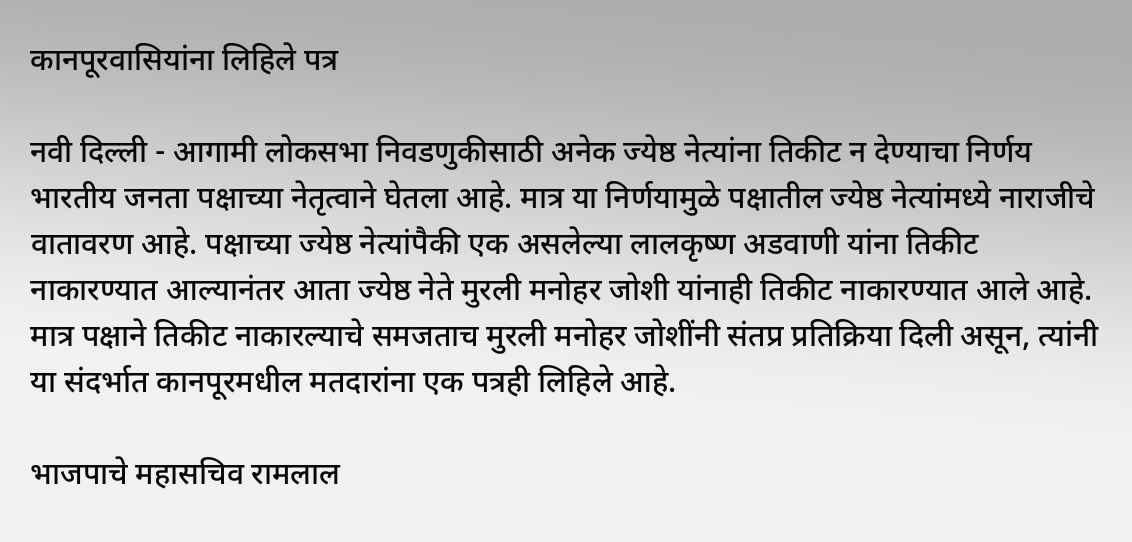कानपूरवासियांना लिहिले पत्र

नवी दिल्ली - आगामी लोकसभा निवडणुकीसाठी अनेक ज्येष्ठ नेत्यांना तिकीट न देण्याचा निर्णय भारतीय जनता पक्षाच्या नेतृत्वाने घेतला आहे. मात्र या निर्णयामुळे पक्षातील ज्येष्ठ नेत्यांमध्ये नाराजीचे वातावरण आहे. पक्षाच्या ज्येष्ठ नेत्यांपैकी एक असलेल्या लालकृष्ण अडवाणी यांना तिकीट नाकारण्यात आल्यानंतर आता ज्येष्ठ नेते मुरली मनोहर जोशी यांनाही तिकीट नाकारण्यात आले आहे. मात्र पक्षाने तिकीट नाकारल्याचे समजताच मुरली मनोहर जोशींनी संतप्र प्रतिक्रिया दिली असून, त्यांनी या संदर्भात कानपूरमधील मतदारांना एक पत्रही लिहिले आहे.

भाजपाचे महासचिव रामलाल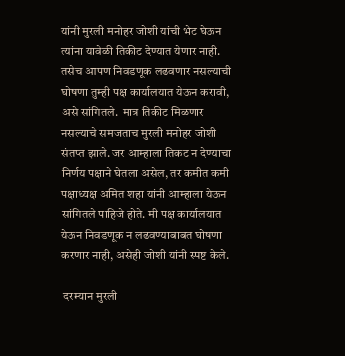यांनी मुरली मनोहर जोशी यांची भेट घेऊन त्यांना यावेळी तिकीट देण्यात येणार नाही. तसेच आपण निवडणूक लढवणार नसल्याची घोषणा तुम्ही पक्ष कार्यालयात येऊन करावी, असे सांगितले.  मात्र तिकीट मिळणार नसल्याचे समजताच मुरली मनोहर जोशी संतप्त झाले. जर आम्हाला तिकट न देण्याचा निर्णय पक्षाने घेतला असेल, तर कमीत कमी पक्षाध्यक्ष अमित शहा यांनी आम्हाला येऊन सांगितले पाहिजे होते. मी पक्ष कार्यालयात येऊन निवडणूक न लढवण्याबाबत घोषणा करणार नाही, असेही जोशी यांनी स्पष्ट केले.

 दरम्यान मुरली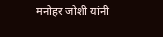मनोहर जोशी यांनी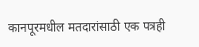कानपूरमधील मतदारांसाठी एक पत्रही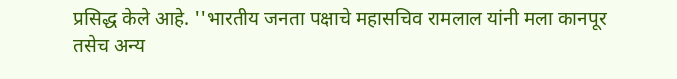प्रसिद्ध केले आहे. ''भारतीय जनता पक्षाचे महासचिव रामलाल यांनी मला कानपूर तसेच अन्य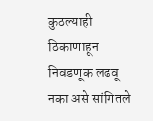कुठल्याही ठिकाणाहून निवडणूक लढवू नका असे सांगितले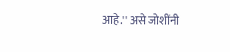आहे.'' असे जोशींनी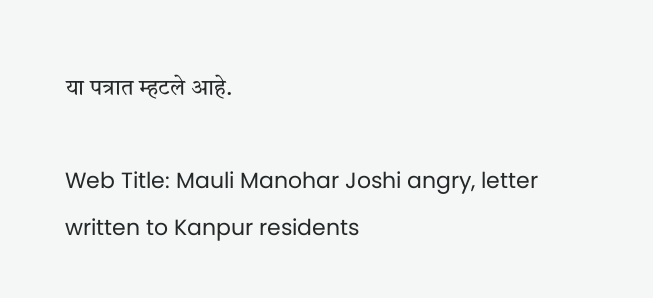या पत्रात म्हटले आहे.

Web Title: Mauli Manohar Joshi angry, letter written to Kanpur residents